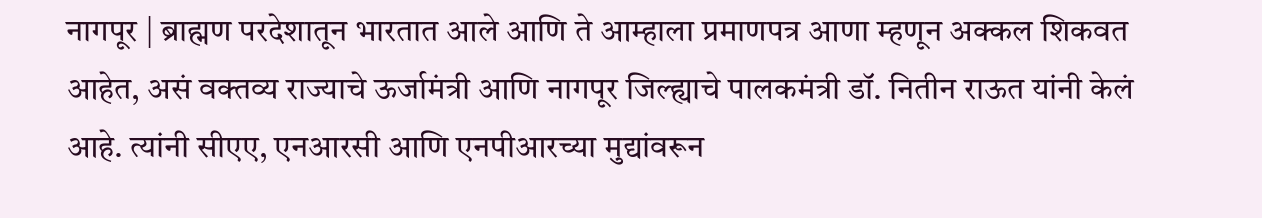नागपूर | ब्राह्मण परदेशातून भारतात आले आणि ते आम्हाला प्रमाणपत्र आणा म्हणून अक्कल शिकवत आहेत, असं वक्तव्य राज्याचे ऊर्जामंत्री आणि नागपूर जिल्ह्याचे पालकमंत्री डॉ. नितीन राऊत यांनी केलं आहे. त्यांनी सीएए, एनआरसी आणि एनपीआरच्या मुद्यांवरून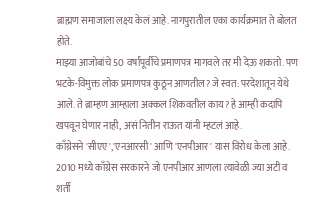ब्राह्मण समाजाला लक्ष्य केलं आहे. नागपुरातील एका कार्यक्रमात ते बोलत होते.
माझ्या आजोबांचे 50 वर्षांपूर्वीचे प्रमाणपत्र मागवले तर मी देऊ शकतो. पण भटके-विमुक्त लोक प्रमाणपत्र कुठून आणतील? जे स्वत: परदेशातून येथे आले. ते ब्राम्हण आम्हाला अक्कल शिकवतील काय? हे आम्ही कदापि खपवून घेणार नाही, असं नितीन राऊत यांनी म्हटलं आहे.
काँग्रेसने 'सीएए','एनआरसी' आणि 'एनपीआर' यास विरोध केला आहे.
2010 मध्ये काँग्रेस सरकारने जो एनपीआर आणला त्यावेळी ज्या अटी व शर्ती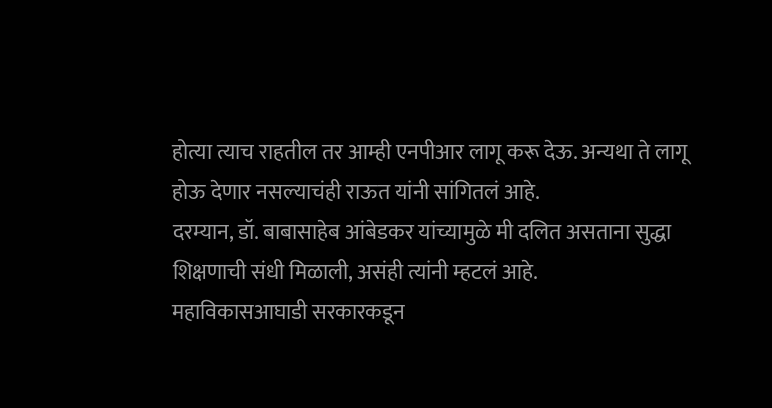होत्या त्याच राहतील तर आम्ही एनपीआर लागू करू देऊ. अन्यथा ते लागू होऊ देणार नसल्याचंही राऊत यांनी सांगितलं आहे.
दरम्यान, डॉ. बाबासाहेब आंबेडकर यांच्यामुळे मी दलित असताना सुद्धा शिक्षणाची संधी मिळाली, असंही त्यांनी म्हटलं आहे.
महाविकासआघाडी सरकारकडून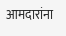आमदारांना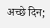अच्छे दिन;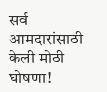सर्व आमदारांसाठी केली मोठी घोषणा!